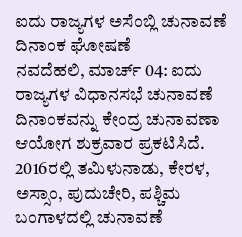ಐದು ರಾಜ್ಯಗಳ ಅಸೆಂಬ್ಲಿ ಚುನಾವಣೆ ದಿನಾಂಕ ಘೋಷಣೆ
ನವದೆಹಲಿ, ಮಾರ್ಚ್ 04: ಐದು ರಾಜ್ಯಗಳ ವಿಧಾನಸಭೆ ಚುನಾವಣೆ ದಿನಾಂಕವನ್ನು ಕೇಂದ್ರ ಚುನಾವಣಾ ಆಯೋಗ ಶುಕ್ರವಾರ ಪ್ರಕಟಿಸಿದೆ. 2016ರಲ್ಲಿ ತಮಿಳುನಾಡು, ಕೇರಳ, ಅಸ್ಸಾಂ, ಪುದುಚೇರಿ, ಪಶ್ಚಿಮ ಬಂಗಾಳದಲ್ಲಿ ಚುನಾವಣೆ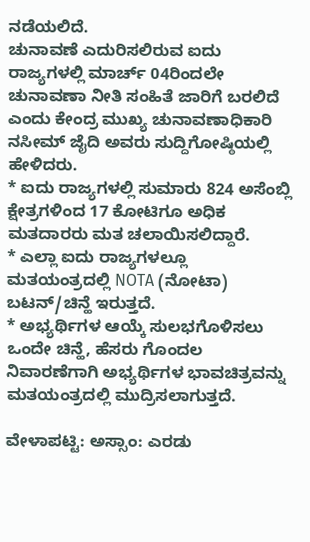ನಡೆಯಲಿದೆ.
ಚುನಾವಣೆ ಎದುರಿಸಲಿರುವ ಐದು ರಾಜ್ಯಗಳಲ್ಲಿ ಮಾರ್ಚ್ 04ರಿಂದಲೇ ಚುನಾವಣಾ ನೀತಿ ಸಂಹಿತೆ ಜಾರಿಗೆ ಬರಲಿದೆ ಎಂದು ಕೇಂದ್ರ ಮುಖ್ಯ ಚುನಾವಣಾಧಿಕಾರಿ ನಸೀಮ್ ಜೈದಿ ಅವರು ಸುದ್ದಿಗೋಷ್ಠಿಯಲ್ಲಿ ಹೇಳಿದರು.
* ಐದು ರಾಜ್ಯಗಳಲ್ಲಿ ಸುಮಾರು 824 ಅಸೆಂಬ್ಲಿ ಕ್ಷೇತ್ರಗಳಿಂದ 17 ಕೋಟಿಗೂ ಅಧಿಕ ಮತದಾರರು ಮತ ಚಲಾಯಿಸಲಿದ್ದಾರೆ.
* ಎಲ್ಲಾ ಐದು ರಾಜ್ಯಗಳಲ್ಲೂ ಮತಯಂತ್ರದಲ್ಲಿ NOTA (ನೋಟಾ) ಬಟನ್/ಚಿನ್ಹೆ ಇರುತ್ತದೆ.
* ಅಭ್ಯರ್ಥಿಗಳ ಆಯ್ಕೆ ಸುಲಭಗೊಳಿಸಲು ಒಂದೇ ಚಿನ್ಹೆ, ಹೆಸರು ಗೊಂದಲ ನಿವಾರಣೆಗಾಗಿ ಅಭ್ಯರ್ಥಿಗಳ ಭಾವಚಿತ್ರವನ್ನು ಮತಯಂತ್ರದಲ್ಲಿ ಮುದ್ರಿಸಲಾಗುತ್ತದೆ.

ವೇಳಾಪಟ್ಟಿ: ಅಸ್ಸಾಂ: ಎರಡು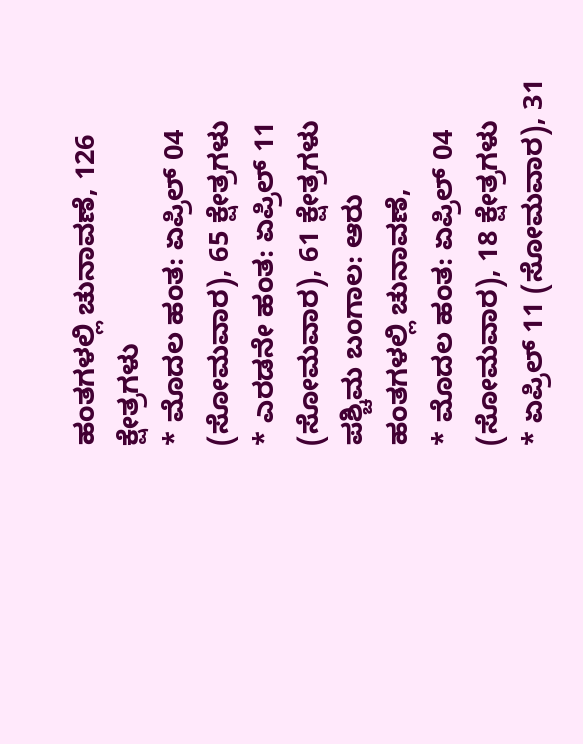ಹಂತಗಳಲ್ಲಿ ಚುನಾವಣೆ, 126 ಕ್ಷೇತ್ರಗಳು
* ಮೊದಲ ಹಂತ: ಏಪ್ರಿಲ್ 04 (ಸೋಮವಾರ), 65 ಕ್ಷೇತ್ರಗಳು
* ಎರಡನೇ ಹಂತ: ಏಪ್ರಿಲ್ 11 (ಸೋಮವಾರ), 61 ಕ್ಷೇತ್ರಗಳು
ಪಶ್ಚಿಮ ಬಂಗಾಲ: ಆರು ಹಂತಗಳಲ್ಲಿ ಚುನಾವಣೆ,
* ಮೊದಲ ಹಂತ: ಏಪ್ರಿಲ್ 04 (ಸೋಮವಾರ), 18 ಕ್ಷೇತ್ರಗಳು
* ಏಪ್ರಿಲ್ 11 (ಸೋಮವಾರ), 31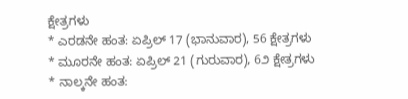ಕ್ಷೇತ್ರಗಳು
* ಎರಡನೇ ಹಂತ: ಏಪ್ರಿಲ್ 17 (ಭಾನುವಾರ), 56 ಕ್ಷೇತ್ರಗಳು
* ಮೂರನೇ ಹಂತ: ಏಪ್ರಿಲ್ 21 (ಗುರುವಾರ), 6೨ ಕ್ಷೇತ್ರಗಳು
* ನಾಲ್ಕನೇ ಹಂತ: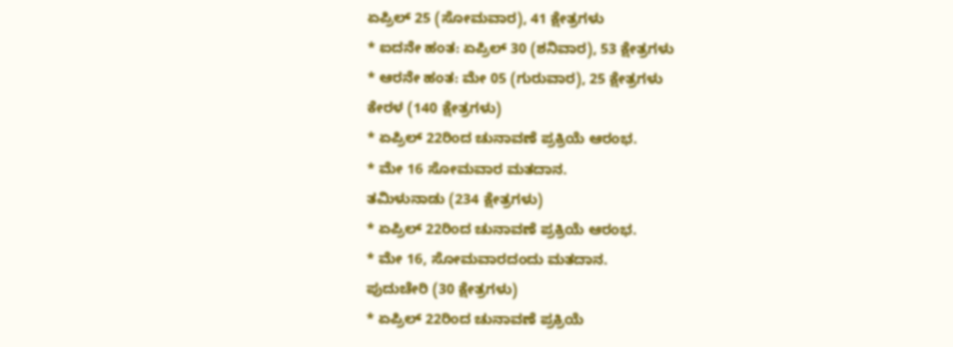ಏಪ್ರಿಲ್ 25 (ಸೋಮವಾರ), 41 ಕ್ಷೇತ್ರಗಳು
* ಐದನೇ ಹಂತ: ಏಪ್ರಿಲ್ 30 (ಶನಿವಾರ), 53 ಕ್ಷೇತ್ರಗಳು
* ಆರನೇ ಹಂತ: ಮೇ 05 (ಗುರುವಾರ), 25 ಕ್ಷೇತ್ರಗಳು
ಕೇರಳ (140 ಕ್ಷೇತ್ರಗಳು)
* ಏಪ್ರಿಲ್ 22ರಿಂದ ಚುನಾವಣೆ ಪ್ರಕ್ರಿಯೆ ಆರಂಭ.
* ಮೇ 16 ಸೋಮವಾರ ಮತದಾನ.
ತಮಿಳುನಾಡು (234 ಕ್ಷೇತ್ರಗಳು)
* ಏಪ್ರಿಲ್ 22ರಿಂದ ಚುನಾವಣೆ ಪ್ರಕ್ರಿಯೆ ಆರಂಭ.
* ಮೇ 16, ಸೋಮವಾರದಂದು ಮತದಾನ.
ಪುದುಚೇರಿ (30 ಕ್ಷೇತ್ರಗಳು)
* ಏಪ್ರಿಲ್ 22ರಿಂದ ಚುನಾವಣೆ ಪ್ರಕ್ರಿಯೆ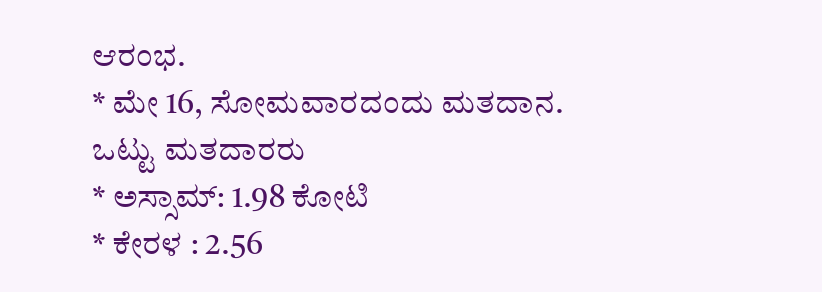ಆರಂಭ.
* ಮೇ 16, ಸೋಮವಾರದಂದು ಮತದಾನ.
ಒಟ್ಟು ಮತದಾರರು
* ಅಸ್ಸಾಮ್: 1.98 ಕೋಟಿ
* ಕೇರಳ : 2.56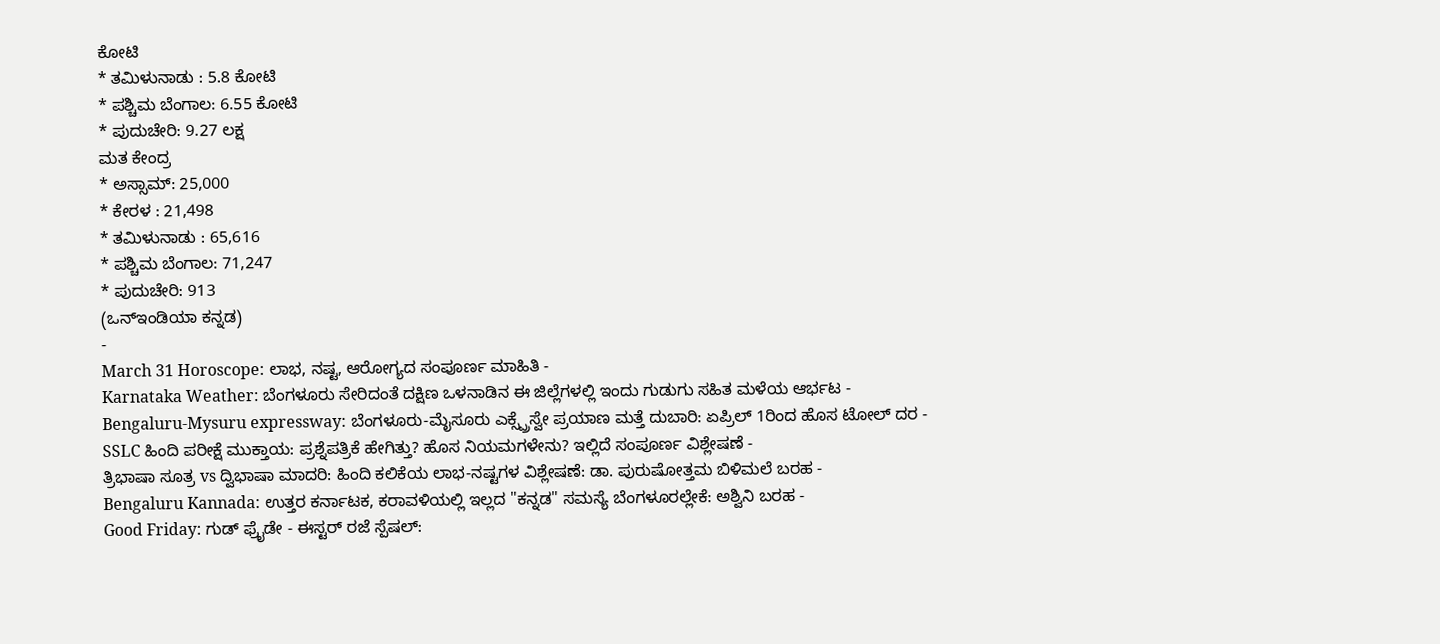ಕೋಟಿ
* ತಮಿಳುನಾಡು : 5.8 ಕೋಟಿ
* ಪಶ್ಚಿಮ ಬೆಂಗಾಲ: 6.55 ಕೋಟಿ
* ಪುದುಚೇರಿ: 9.27 ಲಕ್ಷ
ಮತ ಕೇಂದ್ರ
* ಅಸ್ಸಾಮ್: 25,000
* ಕೇರಳ : 21,498
* ತಮಿಳುನಾಡು : 65,616
* ಪಶ್ಚಿಮ ಬೆಂಗಾಲ: 71,247
* ಪುದುಚೇರಿ: 913
(ಒನ್ಇಂಡಿಯಾ ಕನ್ನಡ)
-
March 31 Horoscope: ಲಾಭ, ನಷ್ಟ, ಆರೋಗ್ಯದ ಸಂಪೂರ್ಣ ಮಾಹಿತಿ -
Karnataka Weather: ಬೆಂಗಳೂರು ಸೇರಿದಂತೆ ದಕ್ಷಿಣ ಒಳನಾಡಿನ ಈ ಜಿಲ್ಲೆಗಳಲ್ಲಿ ಇಂದು ಗುಡುಗು ಸಹಿತ ಮಳೆಯ ಆರ್ಭಟ -
Bengaluru-Mysuru expressway: ಬೆಂಗಳೂರು-ಮೈಸೂರು ಎಕ್ಸ್ಪ್ರೆಸ್ವೇ ಪ್ರಯಾಣ ಮತ್ತೆ ದುಬಾರಿ: ಏಪ್ರಿಲ್ 1ರಿಂದ ಹೊಸ ಟೋಲ್ ದರ -
SSLC ಹಿಂದಿ ಪರೀಕ್ಷೆ ಮುಕ್ತಾಯ: ಪ್ರಶ್ನೆಪತ್ರಿಕೆ ಹೇಗಿತ್ತು? ಹೊಸ ನಿಯಮಗಳೇನು? ಇಲ್ಲಿದೆ ಸಂಪೂರ್ಣ ವಿಶ್ಲೇಷಣೆ -
ತ್ರಿಭಾಷಾ ಸೂತ್ರ vs ದ್ವಿಭಾಷಾ ಮಾದರಿ: ಹಿಂದಿ ಕಲಿಕೆಯ ಲಾಭ-ನಷ್ಟಗಳ ವಿಶ್ಲೇಷಣೆ: ಡಾ. ಪುರುಷೋತ್ತಮ ಬಿಳಿಮಲೆ ಬರಹ -
Bengaluru Kannada: ಉತ್ತರ ಕರ್ನಾಟಕ, ಕರಾವಳಿಯಲ್ಲಿ ಇಲ್ಲದ "ಕನ್ನಡ" ಸಮಸ್ಯೆ ಬೆಂಗಳೂರಲ್ಲೇಕೆ: ಅಶ್ವಿನಿ ಬರಹ -
Good Friday: ಗುಡ್ ಫ್ರೈಡೇ - ಈಸ್ಟರ್ ರಜೆ ಸ್ಪೆಷಲ್: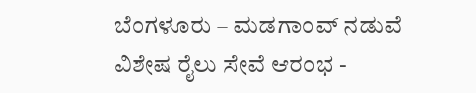ಬೆಂಗಳೂರು – ಮಡಗಾಂವ್ ನಡುವೆ ವಿಶೇಷ ರೈಲು ಸೇವೆ ಆರಂಭ -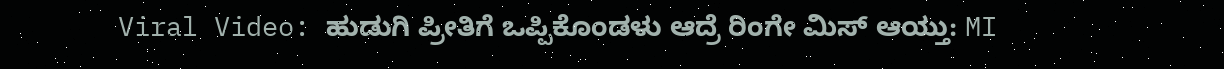Viral Video: ಹುಡುಗಿ ಪ್ರೀತಿಗೆ ಒಪ್ಪಿಕೊಂಡಳು ಆದ್ರೆ ರಿಂಗೇ ಮಿಸ್ ಆಯ್ತು: MI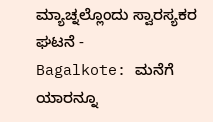ಮ್ಯಾಚ್ನಲ್ಲೊಂದು ಸ್ವಾರಸ್ಯಕರ ಘಟನೆ -
Bagalkote: ಮನೆಗೆ ಯಾರನ್ನೂ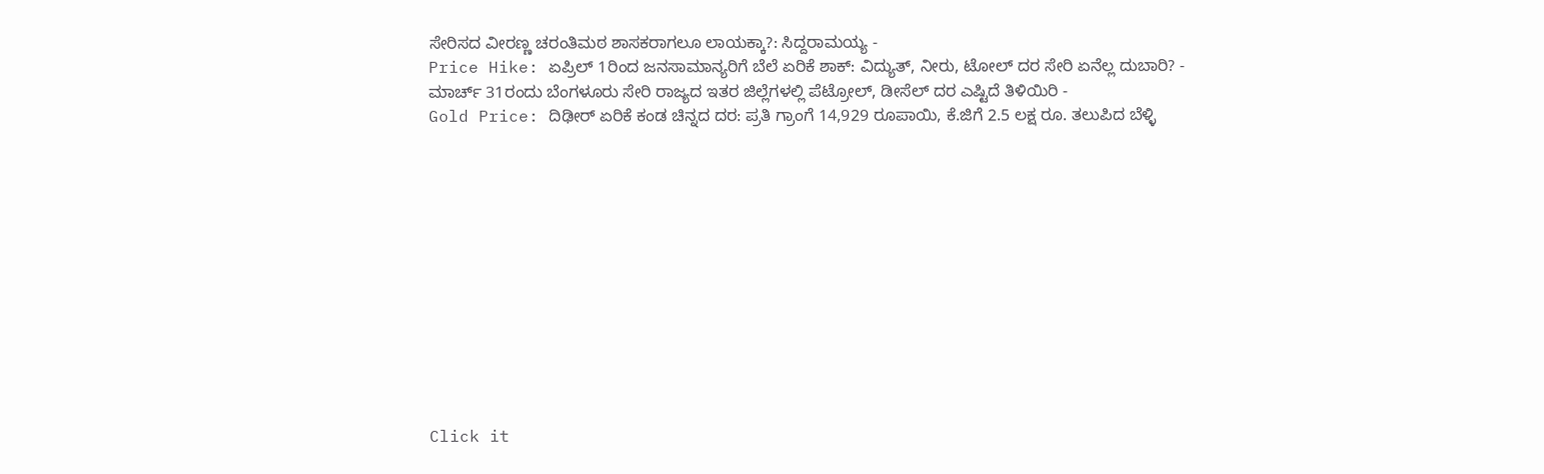ಸೇರಿಸದ ವೀರಣ್ಣ ಚರಂತಿಮಠ ಶಾಸಕರಾಗಲೂ ಲಾಯಕ್ಕಾ?: ಸಿದ್ದರಾಮಯ್ಯ -
Price Hike: ಏಪ್ರಿಲ್ 1ರಿಂದ ಜನಸಾಮಾನ್ಯರಿಗೆ ಬೆಲೆ ಏರಿಕೆ ಶಾಕ್: ವಿದ್ಯುತ್, ನೀರು, ಟೋಲ್ ದರ ಸೇರಿ ಏನೆಲ್ಲ ದುಬಾರಿ? -
ಮಾರ್ಚ್ 31ರಂದು ಬೆಂಗಳೂರು ಸೇರಿ ರಾಜ್ಯದ ಇತರ ಜಿಲ್ಲೆಗಳಲ್ಲಿ ಪೆಟ್ರೋಲ್, ಡೀಸೆಲ್ ದರ ಎಷ್ಟಿದೆ ತಿಳಿಯಿರಿ -
Gold Price: ದಿಢೀರ್ ಏರಿಕೆ ಕಂಡ ಚಿನ್ನದ ದರ: ಪ್ರತಿ ಗ್ರಾಂಗೆ 14,929 ರೂಪಾಯಿ, ಕೆ.ಜಿಗೆ 2.5 ಲಕ್ಷ ರೂ. ತಲುಪಿದ ಬೆಳ್ಳಿ












Click it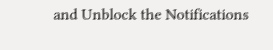and Unblock the Notifications